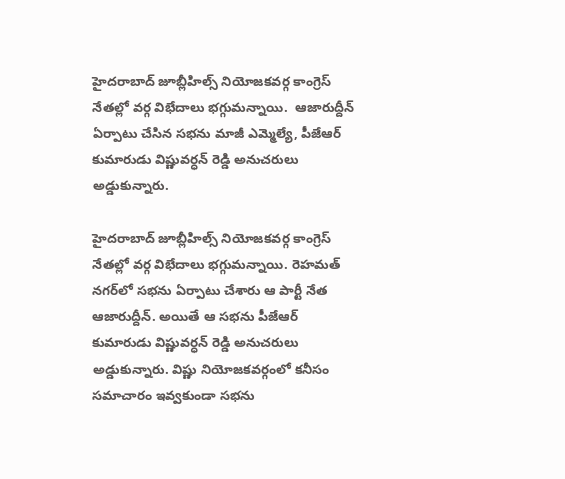హైదరాబాద్ జూబ్లీహిల్స్ నియోజకవర్గ కాంగ్రెస్ నేతల్లో వర్గ విభేదాలు భగ్గుమన్నాయి.  ఆజారుద్దీన్ ఏర్పాటు చేసిన సభను మాజీ ఎమ్మెల్యే, పీజేఆర్ కుమారుడు విష్ణువర్ధన్ రెడ్డి అనుచరులు అడ్డుకున్నారు.

హైదరాబాద్ జూబ్లీహిల్స్ నియోజకవర్గ కాంగ్రెస్ నేతల్లో వర్గ విభేదాలు భగ్గుమన్నాయి. రెహమత్ నగర్‌లో సభను ఏర్పాటు చేశారు ఆ పార్టీ నేత ఆజారుద్దీన్. అయితే ఆ సభను పీజేఆర్ కుమారుడు విష్ణువర్ధన్ రెడ్డి అనుచరులు అడ్డుకున్నారు. విష్ణు నియోజకవర్గంలో కనీసం సమాచారం ఇవ్వకుండా సభను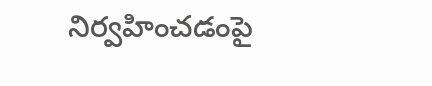నిర్వహించడంపై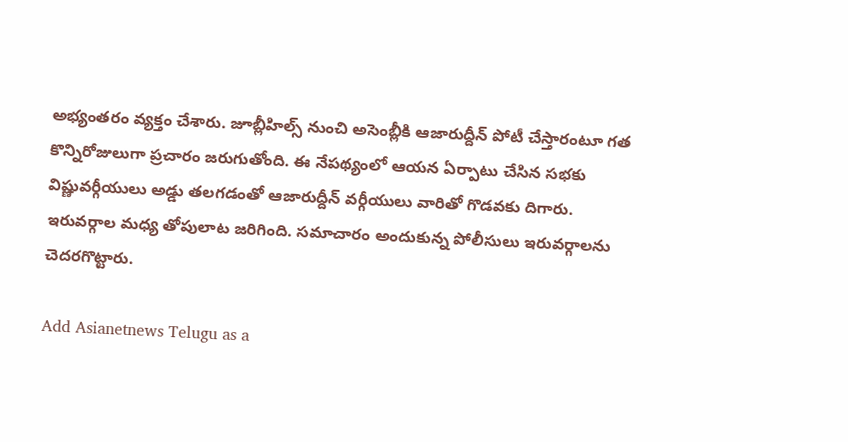అభ్యంతరం వ్యక్తం చేశారు. జూబ్లీహిల్స్ నుంచి అసెంబ్లీకి ఆజారుద్దీన్ పోటీ చేస్తారంటూ గత కొన్నిరోజులుగా ప్రచారం జరుగుతోంది. ఈ నేపథ్యంలో ఆయన ఏర్పాటు చేసిన సభకు విష్ణువర్గీయులు అడ్డు తలగడంతో ఆజారుద్దీన్ వర్గీయులు వారితో గొడవకు దిగారు. ఇరువర్గాల మధ్య తోపులాట జరిగింది. సమాచారం అందుకున్న పోలీసులు ఇరువర్గాలను చెదరగొట్టారు.

Add Asianetnews Telugu as a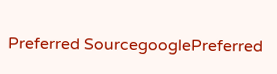Preferred SourcegooglePreferred